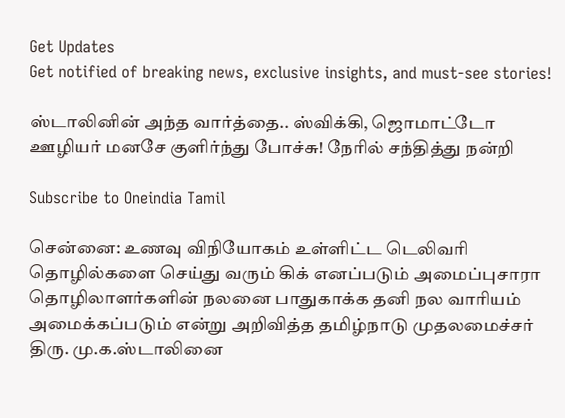Get Updates
Get notified of breaking news, exclusive insights, and must-see stories!

ஸ்டாலினின் அந்த வார்த்தை.. ஸ்விக்கி, ஜொமாட்டோ ஊழியர் மனசே குளிர்ந்து போச்சு! நேரில் சந்தித்து நன்றி

Subscribe to Oneindia Tamil

சென்னை: உணவு விநியோகம் உள்ளிட்ட டெலிவரி தொழில்களை செய்து வரும் கிக் எனப்படும் அமைப்புசாரா தொழிலாளர்களின் நலனை பாதுகாக்க தனி நல வாரியம் அமைக்கப்படும் என்று அறிவித்த தமிழ்நாடு முதலமைச்சர் திரு. மு.க.ஸ்டாலினை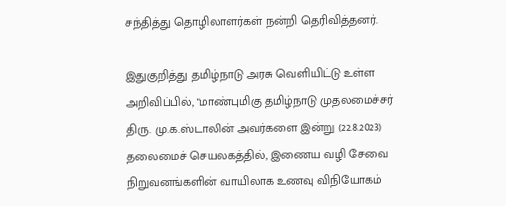சந்தித்து தொழிலாளர்கள் நன்றி தெரிவித்தனர்.

இதுகுறித்து தமிழ்நாடு அரசு வெளியிட்டு உள்ள அறிவிப்பில், "மாண்புமிகு தமிழ்நாடு முதலமைச்சர் திரு. மு.க.ஸ்டாலின் அவர்களை இன்று (22.8.2023) தலைமைச் செயலகத்தில், இணைய வழி சேவை நிறுவனங்களின் வாயிலாக உணவு விநியோகம்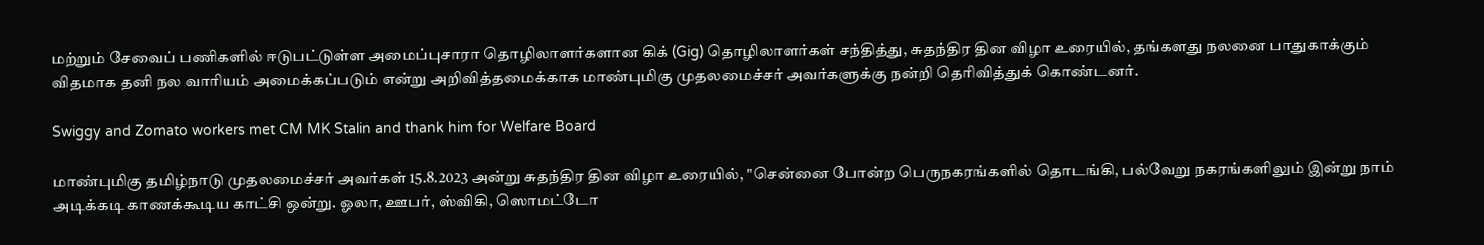மற்றும் சேவைப் பணிகளில் ஈடுபட்டுள்ள அமைப்புசாரா தொழிலாளர்களான கிக் (Gig) தொழிலாளர்கள் சந்தித்து, சுதந்திர தின விழா உரையில், தங்களது நலனை பாதுகாக்கும் விதமாக தனி நல வாரியம் அமைக்கப்படும் என்று அறிவித்தமைக்காக மாண்புமிகு முதலமைச்சர் அவர்களுக்கு நன்றி தெரிவித்துக் கொண்டனர்.

Swiggy and Zomato workers met CM MK Stalin and thank him for Welfare Board

மாண்புமிகு தமிழ்நாடு முதலமைச்சர் அவர்கள் 15.8.2023 அன்று சுதந்திர தின விழா உரையில், "சென்னை போன்ற பெருநகரங்களில் தொடங்கி, பல்வேறு நகரங்களிலும் இன்று நாம் அடிக்கடி காணக்கூடிய காட்சி ஒன்று. ஓலா, ஊபர், ஸ்விகி, ஸொமட்டோ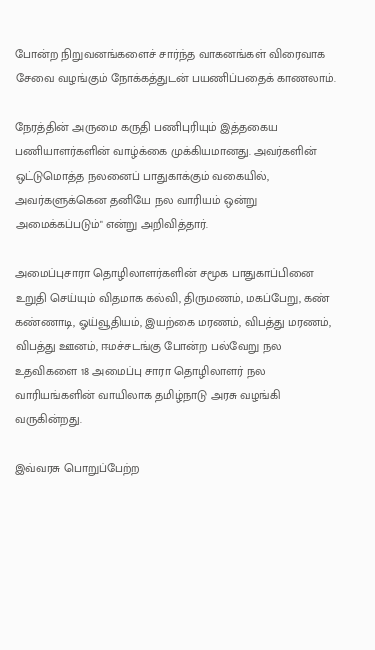போன்ற நிறுவனங்களைச் சார்ந்த வாகனங்கள் விரைவாக சேவை வழங்கும் நோக்கத்துடன் பயணிப்பதைக் காணலாம்.

நேரத்தின் அருமை கருதி பணிபுரியும் இத்தகைய பணியாளர்களின் வாழ்க்கை முக்கியமானது. அவர்களின் ஒட்டுமொத்த நலனைப் பாதுகாக்கும் வகையில், அவர்களுக்கென தனியே நல வாரியம் ஒன்று அமைக்கப்படும்" என்று அறிவித்தார்.

அமைப்புசாரா தொழிலாளர்களின் சமூக பாதுகாப்பினை உறுதி செய்யும் விதமாக கல்வி, திருமணம், மகப்பேறு, கண் கண்ணாடி, ஓய்வூதியம், இயற்கை மரணம், விபத்து மரணம், விபத்து ஊனம், ஈமச்சடங்கு போன்ற பல்வேறு நல உதவிகளை 18 அமைப்பு சாரா தொழிலாளர் நல வாரியங்களின் வாயிலாக தமிழ்நாடு அரசு வழங்கி வருகின்றது.

இவ்வரசு பொறுப்பேற்ற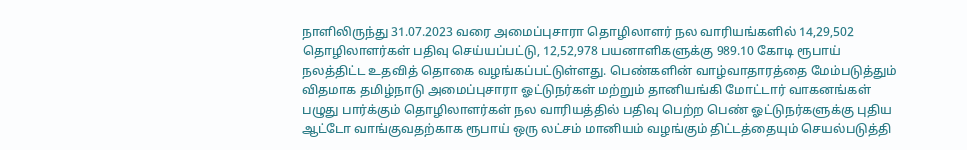நாளிலிருந்து 31.07.2023 வரை அமைப்புசாரா தொழிலாளர் நல வாரியங்களில் 14,29,502 தொழிலாளர்கள் பதிவு செய்யப்பட்டு, 12,52,978 பயனாளிகளுக்கு 989.10 கோடி ரூபாய் நலத்திட்ட உதவித் தொகை வழங்கப்பட்டுள்ளது. பெண்களின் வாழ்வாதாரத்தை மேம்படுத்தும் விதமாக தமிழ்நாடு அமைப்புசாரா ஓட்டுநர்கள் மற்றும் தானியங்கி மோட்டார் வாகனங்கள் பழுது பார்க்கும் தொழிலாளர்கள் நல வாரியத்தில் பதிவு பெற்ற பெண் ஓட்டுநர்களுக்கு புதிய ஆட்டோ வாங்குவதற்காக ரூபாய் ஒரு லட்சம் மானியம் வழங்கும் திட்டத்தையும் செயல்படுத்தி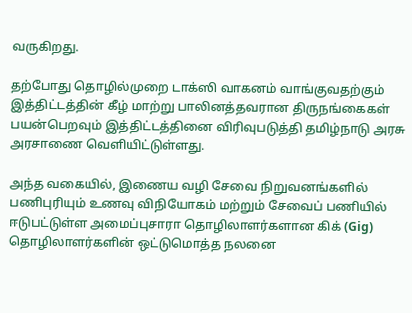வருகிறது.

தற்போது தொழில்முறை டாக்ஸி வாகனம் வாங்குவதற்கும் இத்திட்டத்தின் கீழ் மாற்று பாலினத்தவரான திருநங்கைகள் பயன்பெறவும் இத்திட்டத்தினை விரிவுபடுத்தி தமிழ்நாடு அரசு அரசாணை வெளியிட்டுள்ளது.

அந்த வகையில், இணைய வழி சேவை நிறுவனங்களில் பணிபுரியும் உணவு விநியோகம் மற்றும் சேவைப் பணியில் ஈடுபட்டுள்ள அமைப்புசாரா தொழிலாளர்களான கிக் (Gig) தொழிலாளர்களின் ஒட்டுமொத்த நலனை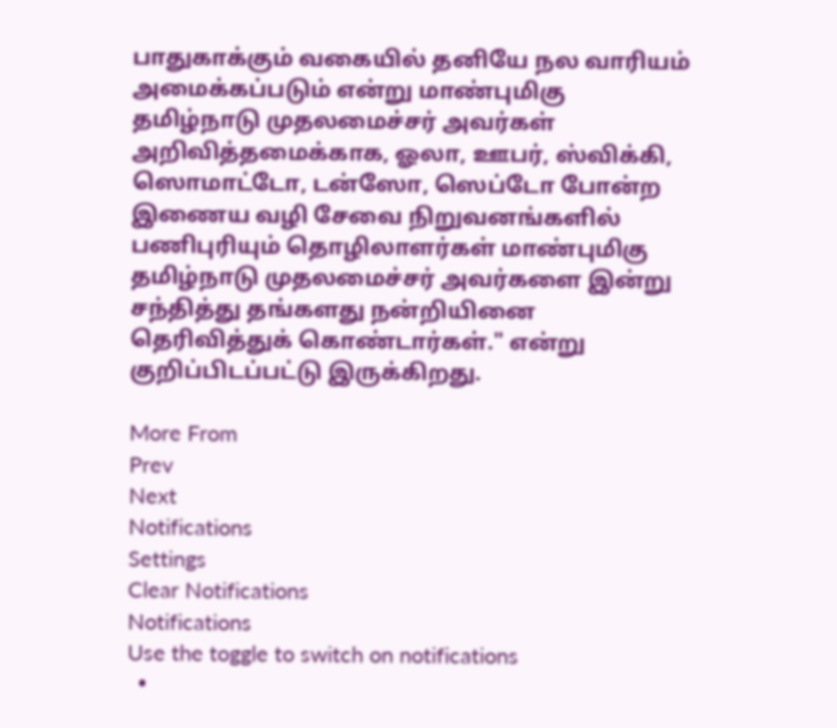பாதுகாக்கும் வகையில் தனியே நல வாரியம் அமைக்கப்படும் என்று மாண்புமிகு தமிழ்நாடு முதலமைச்சர் அவர்கள் அறிவித்தமைக்காக, ஓலா, ஊபர், ஸ்விக்கி, ஸொமாட்டோ, டன்ஸோ, ஸெப்டோ போன்ற இணைய வழி சேவை நிறுவனங்களில் பணிபுரியும் தொழிலாளர்கள் மாண்புமிகு தமிழ்நாடு முதலமைச்சர் அவர்களை இன்று சந்தித்து தங்களது நன்றியினை தெரிவித்துக் கொண்டார்கள்." என்று குறிப்பிடப்பட்டு இருக்கிறது.

More From
Prev
Next
Notifications
Settings
Clear Notifications
Notifications
Use the toggle to switch on notifications
  •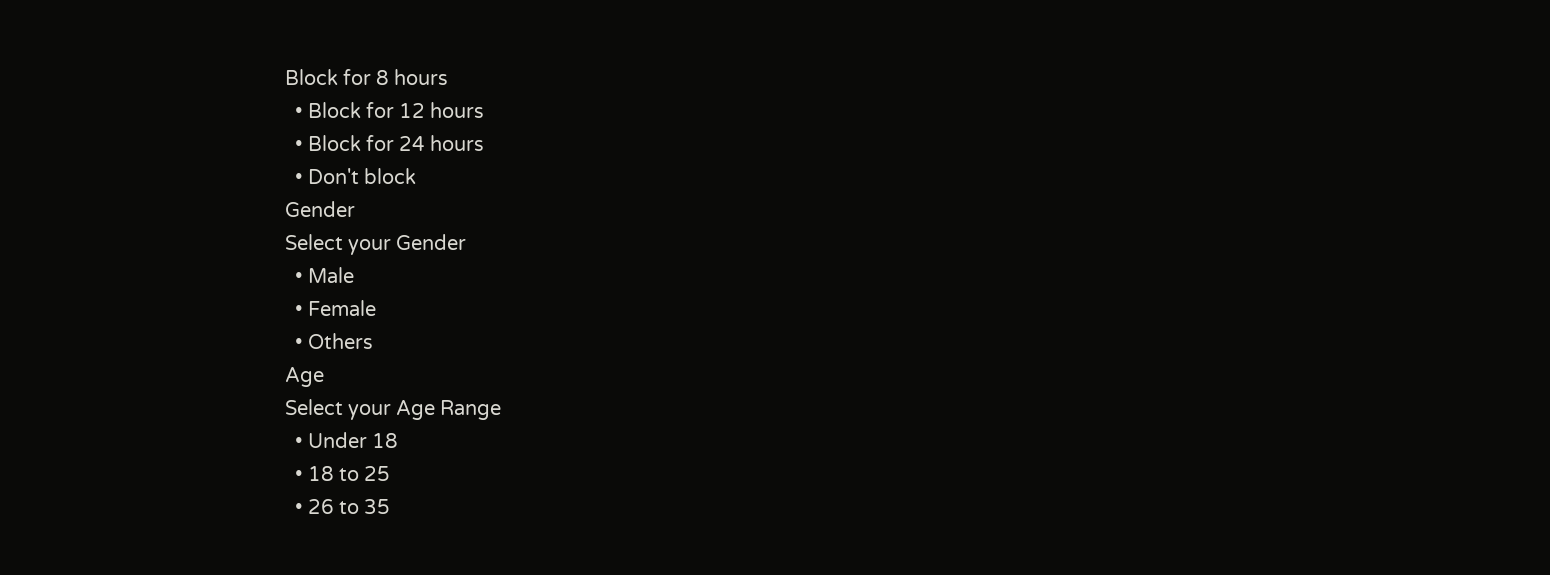Block for 8 hours
  • Block for 12 hours
  • Block for 24 hours
  • Don't block
Gender
Select your Gender
  • Male
  • Female
  • Others
Age
Select your Age Range
  • Under 18
  • 18 to 25
  • 26 to 35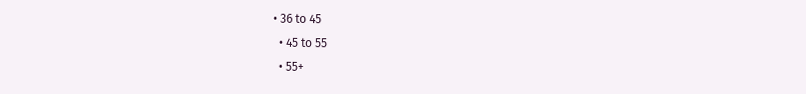• 36 to 45
  • 45 to 55
  • 55+